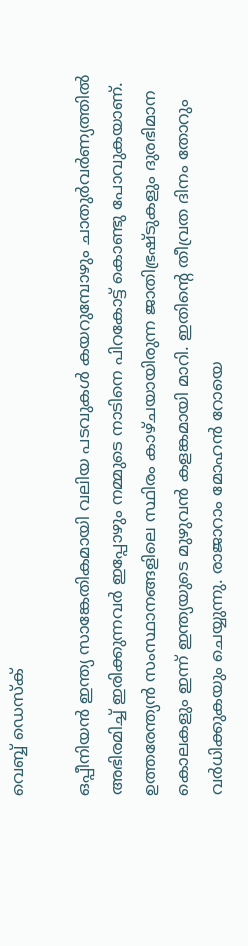വെബ്ബ് ഡെസ്ക്

ഒപ്പീനിയന്‍ ഇന്ത്യ സാങ്കേതികമായി വലിയ പടവുകള്‍ കയറുമ്പോഴും ചാതുര്‍വര്‍ണ്യത്തില്‍ അഭിരമിച്ച് ഇരിക്കുന്നവര്‍ ഇപ്പോഴും നമ്മുടെ നാടിനെ പിറകോട്ട് കൊണ്ടു പോവുകയാണ്. ഉത്തരേന്ത്യന്‍ സംസ്ഥാനങ്ങളിലെ സ്ഥിരം കാഴ്ചയായിരുന്ന ജാതിഭ്രഷ്ടുകളും ദുരഭിമാന കൊലകളും ഇന്ന് ഇന്ത്യയുടെ മുഴുവന്‍ കളങ്കമായി മാറി. ഇതിന്‍റെ തീവ്രത ദിനം തോറും വര്‍ധിക്കുകയും ചെയ്യുന്നു. രാജാറാം മോഹന്‍ റോയെ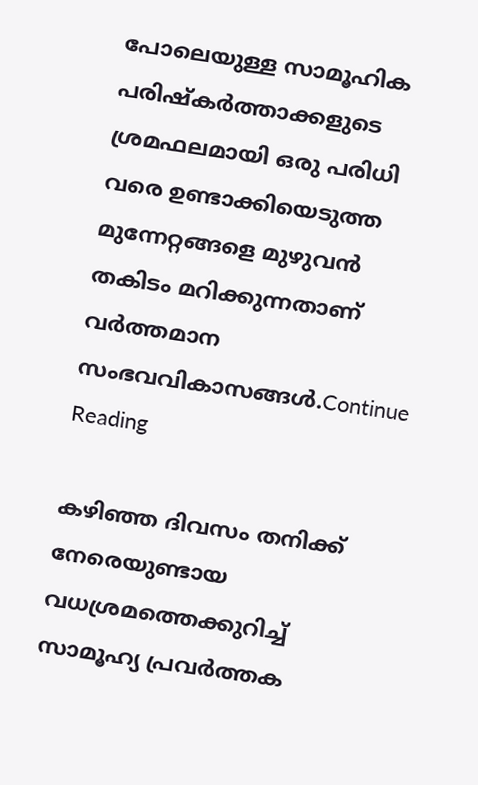പോലെയുള്ള സാമൂഹിക പരിഷ്കര്‍ത്താക്കളുടെ ശ്രമഫലമായി ഒരു പരിധി വരെ ഉണ്ടാക്കിയെടുത്ത മുന്നേറ്റങ്ങളെ മുഴുവന്‍ തകിടം മറിക്കുന്നതാണ് വര്‍ത്തമാന സംഭവവികാസങ്ങള്‍.Continue Reading

കഴിഞ്ഞ ദിവസം തനിക്ക് നേരെയുണ്ടായ വധശ്രമത്തെക്കുറിച്ച് സാമൂഹ്യ പ്രവർത്തക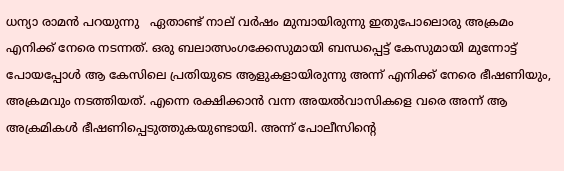ധന്യാ രാമന്‍ പറയുന്നു   ഏതാണ്ട് നാല് വര്‍ഷം മുമ്പായിരുന്നു ഇതുപോലൊരു അക്രമം എനിക്ക് നേരെ നടന്നത്. ഒരു ബലാത്സംഗക്കേസുമായി ബന്ധപ്പെട്ട് കേസുമായി മുന്നോട്ട് പോയപ്പോള്‍ ആ കേസിലെ പ്രതിയുടെ ആളുകളായിരുന്നു അന്ന് എനിക്ക് നേരെ ഭീഷണിയും, അക്രമവും നടത്തിയത്. എന്നെ രക്ഷിക്കാന്‍ വന്ന അയല്‍വാസികളെ വരെ അന്ന് ആ അക്രമികള്‍ ഭീഷണിപ്പെടുത്തുകയുണ്ടായി. അന്ന് പോലീസിന്റെ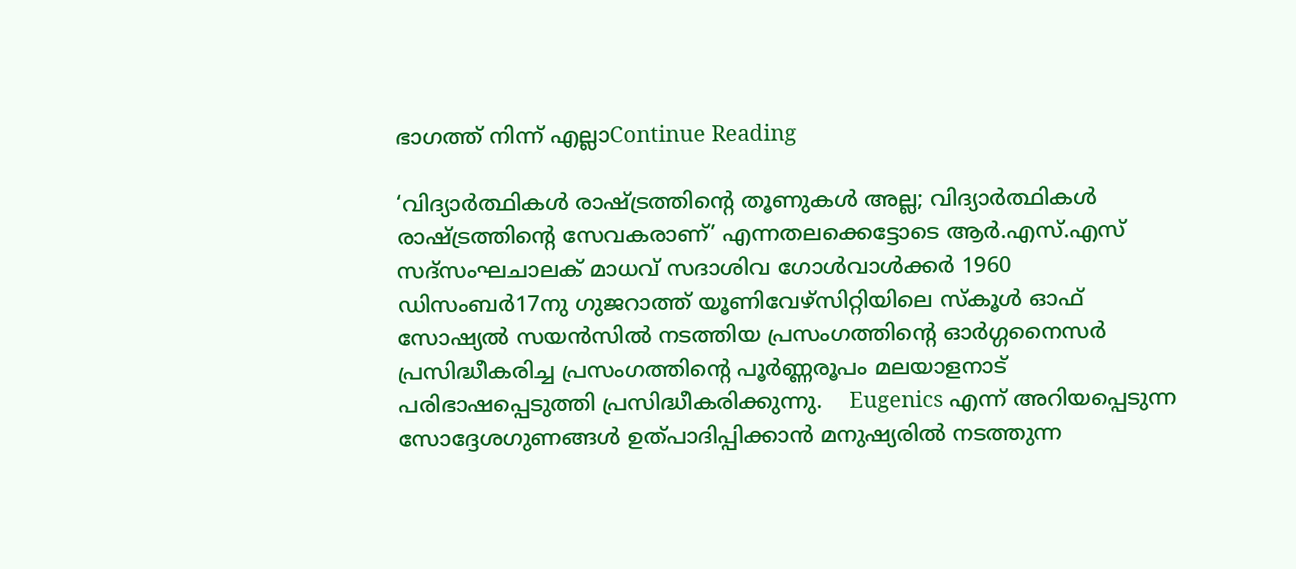ഭാഗത്ത് നിന്ന് എല്ലാContinue Reading

‘വിദ്യാര്‍ത്ഥികള്‍ രാഷ്ട്രത്തിന്റെ തൂണുകള്‍ അല്ല; വിദ്യാര്‍ത്ഥികള്‍ രാഷ്ട്രത്തിന്റെ സേവകരാണ്’ എന്നതലക്കെട്ടോടെ ആര്‍.എസ്.എസ് സദ്‌സംഘചാലക് മാധവ് സദാശിവ ഗോള്‍വാള്‍ക്കര്‍ 1960 ഡിസംബര്‍17നു ഗുജറാത്ത് യൂണിവേഴ്സിറ്റിയിലെ സ്കൂള്‍ ഓഫ് സോഷ്യല്‍ സയന്‍സില്‍ നടത്തിയ പ്രസംഗത്തിന്റെ ഓര്‍ഗ്ഗനൈസര്‍ പ്രസിദ്ധീകരിച്ച പ്രസംഗത്തിന്റെ പൂര്‍ണ്ണരൂപം മലയാളനാട് പരിഭാഷപ്പെടുത്തി പ്രസിദ്ധീകരിക്കുന്നു.    Eugenics എന്ന്‍ അറിയപ്പെടുന്ന സോദ്ദേശഗുണങ്ങള്‍ ഉത്പാദിപ്പിക്കാന്‍ മനുഷ്യരില്‍ നടത്തുന്ന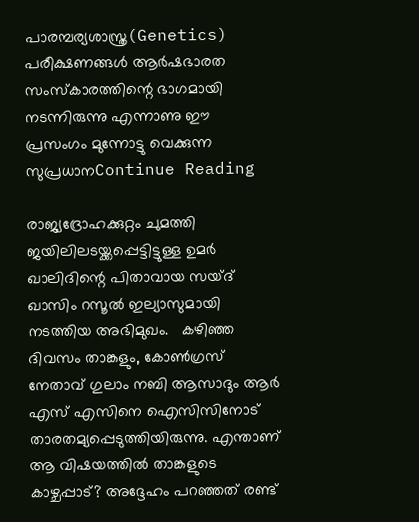പാരമ്പര്യശാസ്ത്ര(Genetics) പരീക്ഷണങ്ങള്‍ ആര്‍ഷഭാരത സംസ്കാരത്തിന്റെ ഭാഗമായി നടന്നിരുന്നു എന്നാണു ഈ  പ്രസംഗം മുന്നോട്ടു വെക്കുന്ന സുപ്രധാനContinue Reading

രാജ്യദ്രോഹക്കുറ്റം ചുമത്തി ജയിലിലടയ്ക്കപ്പെട്ടിട്ടുള്ള ഉമര്‍ ഖാലിദിന്റെ പിതാവായ സയ്ദ് ഖാസിം റസൂല്‍ ഇല്യാസുമായി നടത്തിയ അഭിമുഖം.   കഴിഞ്ഞ ദിവസം താങ്കളും, കോണ്‍ഗ്രസ് നേതാവ് ഗുലാം നബി ആസാദും ആര്‍ എസ് എസിനെ ഐസിസിനോട് താരതമ്യപ്പെടുത്തിയിരുന്നു. എന്താണ് ആ വിഷയത്തില്‍ താങ്കളുടെ കാഴ്ചപ്പാട്? അദ്ദേഹം പറഞ്ഞത് രണ്ട്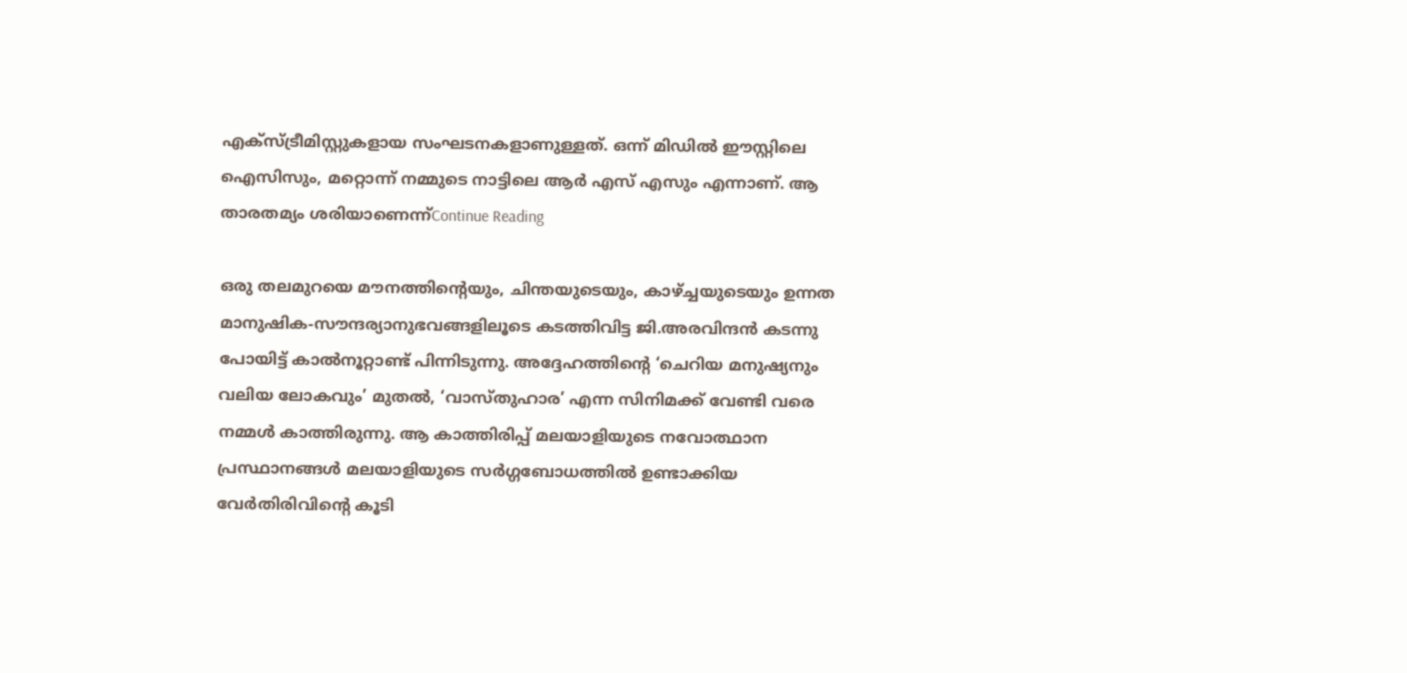എക്സ്ട്രീമിസ്റ്റുകളായ സംഘടനകളാണുള്ളത്. ഒന്ന് മിഡില്‍ ഈസ്റ്റിലെ ഐസിസും, മറ്റൊന്ന് നമ്മുടെ നാട്ടിലെ ആര്‍ എസ് എസും എന്നാണ്. ആ താരതമ്യം ശരിയാണെന്ന്Continue Reading

ഒരു തലമുറയെ മൗനത്തിന്റെയും, ചിന്തയുടെയും, കാഴ്ച്ചയുടെയും ഉന്നത മാനുഷിക-സൗന്ദര്യാനുഭവങ്ങളിലൂടെ കടത്തിവിട്ട ജി.അരവിന്ദൻ കടന്നു പോയിട്ട് കാൽനൂറ്റാണ്ട് പിന്നിടുന്നു. അദ്ദേഹത്തിന്റെ ‘ചെറിയ മനുഷ്യനും വലിയ ലോകവും’ മുതൽ, ‘വാസ്തുഹാര’ എന്ന സിനിമക്ക്‌ വേണ്ടി വരെ നമ്മൾ കാത്തിരുന്നു. ആ കാത്തിരിപ്പ് മലയാളിയുടെ നവോത്ഥാന പ്രസ്ഥാനങ്ങൾ മലയാളിയുടെ സര്‍ഗ്ഗബോധത്തിൽ ഉണ്ടാക്കിയ വേർതിരിവിന്റെ കൂടി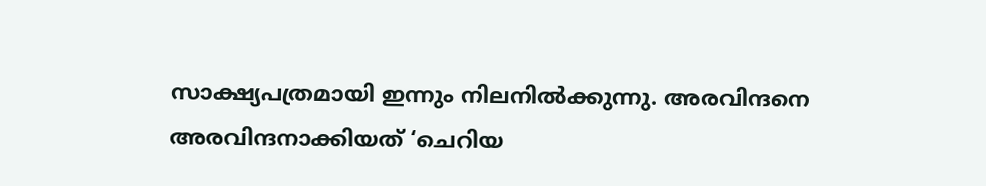സാക്ഷ്യപത്രമായി ഇന്നും നിലനില്‍ക്കുന്നു. അരവിന്ദനെ അരവിന്ദനാക്കിയത് ‘ചെറിയ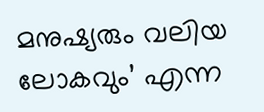മനുഷ്യരും വലിയ ലോകവും’ എന്ന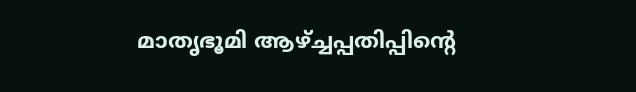മാതൃഭൂമി ആഴ്ച്ചപ്പതിപ്പിന്റെ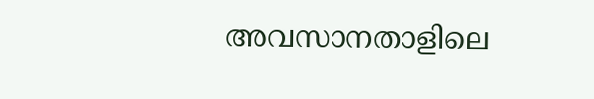അവസാനതാളിലെ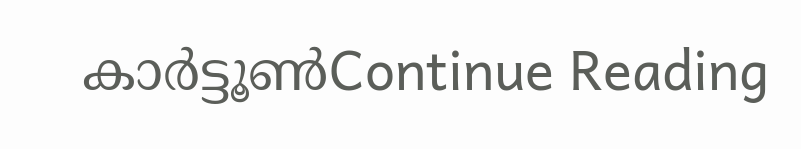കാർട്ടൂൺContinue Reading